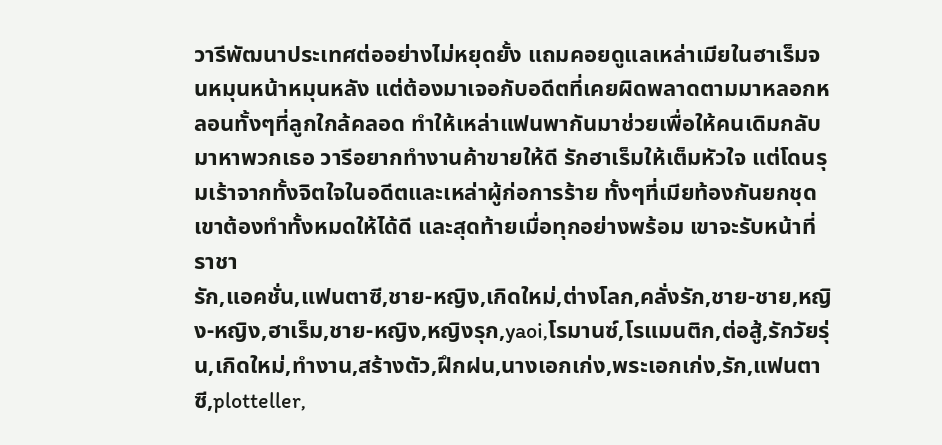วารีพัฒนาประเทศต่ออย่างไม่หยุดยั้ง แถมคอยดูแลเหล่าเมียในฮาเร็มจนหมุนหน้าหมุนหลัง แต่ต้องมาเจอกับอดีตที่เคยผิดพลาดตามมาหลอกหลอนทั้งๆที่ลูกใกล้คลอด ทำให้เหล่าแฟนพากันมาช่วยเพื่อให้คนเดิมกลับมาหาพวกเธอ วารีอยากทำงานค้าขายให้ดี รักฮาเร็มให้เต็มหัวใจ แต่โดนรุมเร้าจากทั้งจิตใจในอดีตและเหล่าผู้ก่อการร้าย ทั้งๆที่เมียท้องกันยกชุด เขาต้องทำทั้งหมดให้ได้ดี และสุดท้ายเมื่อทุกอย่างพร้อม เขาจะรับหน้าที่ราชา
รัก,แอคชั่น,แฟนตาซี,ชาย-หญิง,เกิดใหม่,ต่างโลก,คลั่งรัก,ชาย-ชาย,หญิง-หญิง,ฮาเร็ม,ชาย-หญิง,หญิงรุก,yaoi,โรมานซ์,โรแมนติก,ต่อสู้,รักวัยรุ่น,เกิดใหม่,ทำงาน,สร้างตัว,ฝึกฝน,นางเอกเก่ง,พระเอกเก่ง,รัก,แฟนตาซี,plotteller,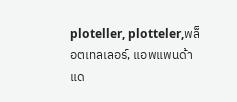ploteller, plotteler,พล็อตเทลเลอร์, แอพแพนด้าแด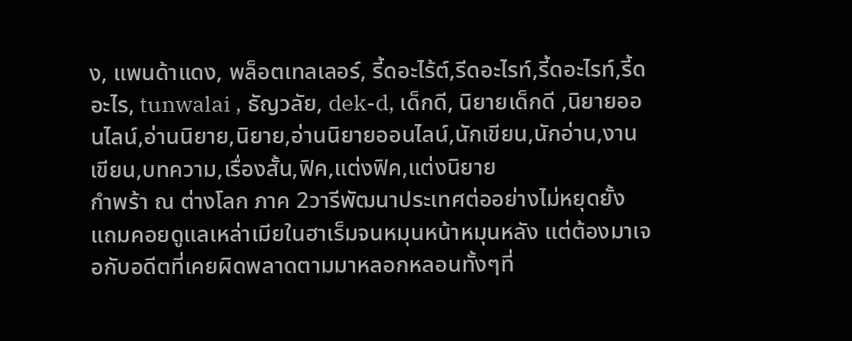ง, แพนด้าแดง, พล็อตเทลเลอร์, รี้ดอะไร้ต์,รีดอะไรท์,รี้ดอะไรท์,รี้ดอะไร, tunwalai , ธัญวลัย, dek-d, เด็กดี, นิยายเด็กดี ,นิยายออนไลน์,อ่านนิยาย,นิยาย,อ่านนิยายออนไลน์,นักเขียน,นักอ่าน,งานเขียน,บทความ,เรื่องสั้น,ฟิค,แต่งฟิค,แต่งนิยาย
กำพร้า ณ ต่างโลก ภาค 2วารีพัฒนาประเทศต่ออย่างไม่หยุดยั้ง แถมคอยดูแลเหล่าเมียในฮาเร็มจนหมุนหน้าหมุนหลัง แต่ต้องมาเจอกับอดีตที่เคยผิดพลาดตามมาหลอกหลอนทั้งๆที่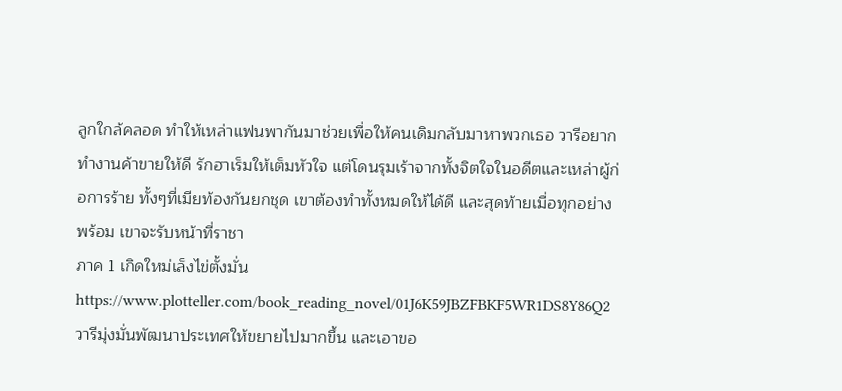ลูกใกล้คลอด ทำให้เหล่าแฟนพากันมาช่วยเพื่อให้คนเดิมกลับมาหาพวกเธอ วารีอยากทำงานค้าขายให้ดี รักฮาเร็มให้เต็มหัวใจ แต่โดนรุมเร้าจากทั้งจิตใจในอดีตและเหล่าผู้ก่อการร้าย ทั้งๆที่เมียท้องกันยกชุด เขาต้องทำทั้งหมดให้ได้ดี และสุดท้ายเมื่อทุกอย่างพร้อม เขาจะรับหน้าที่ราชา
ภาค 1 เกิดใหม่เล็งไข่ตั้งมั่น
https://www.plotteller.com/book_reading_novel/01J6K59JBZFBKF5WR1DS8Y86Q2
วารีมุ่งมั่นพัฒนาประเทศให้ขยายไปมากขึ้น และเอาขอ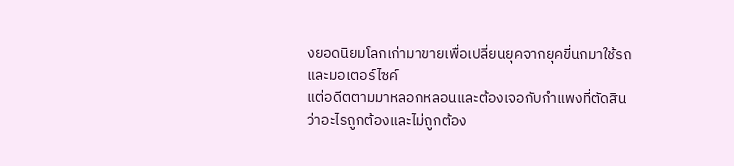งยอดนิยมโลกเก่ามาขายเพื่อเปลี่ยนยุคจากยุคขี่นกมาใช้รถและมอเตอร์ไซค์
แต่อดีตตามมาหลอกหลอนและต้องเจอกับกำแพงที่ตัดสินว่าอะไรถูกต้องและไม่ถูกต้อง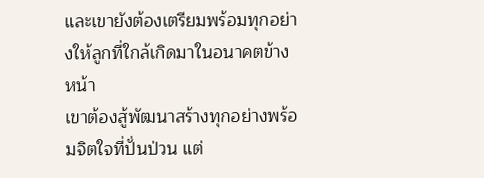และเขายังต้องเตรียมพร้อมทุกอย่างให้ลูกที่ใกล้เกิดมาในอนาคตข้างหน้า
เขาต้องสู้พัฒนาสร้างทุกอย่างพร้อมจิตใจที่ปั่นป่วน แต่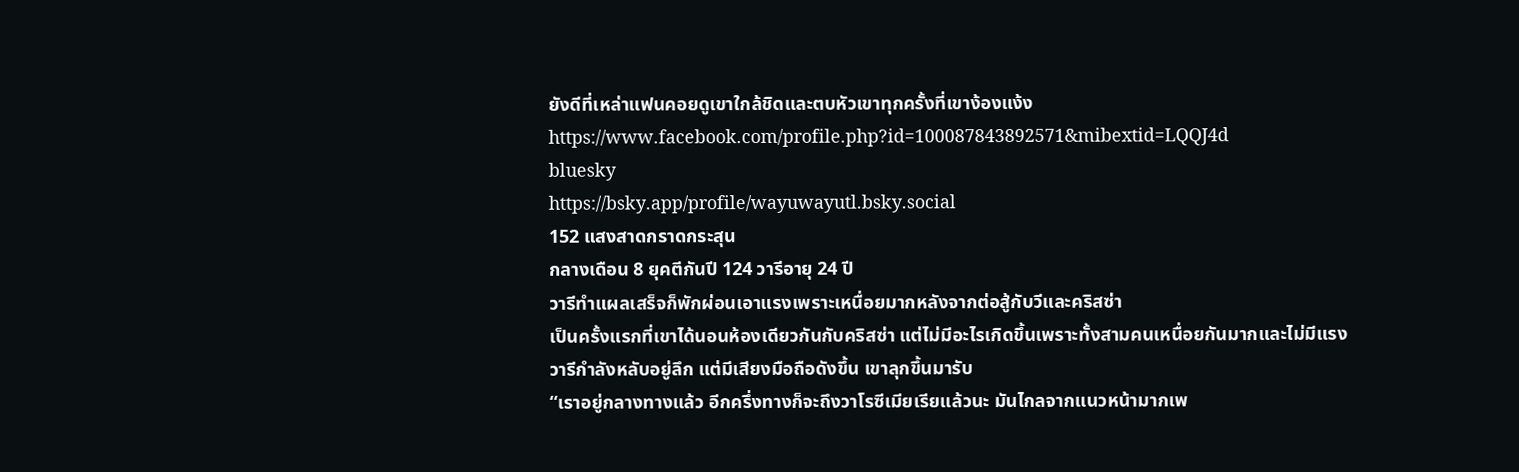ยังดีที่เหล่าแฟนคอยดูเขาใกล้ชิดและตบหัวเขาทุกครั้งที่เขาง้องแง้ง
https://www.facebook.com/profile.php?id=100087843892571&mibextid=LQQJ4d
bluesky
https://bsky.app/profile/wayuwayutl.bsky.social
152 แสงสาดกราดกระสุน
กลางเดือน 8 ยุคตีกันปี 124 วารีอายุ 24 ปี
วารีทำแผลเสร็จก็พักผ่อนเอาแรงเพราะเหนื่อยมากหลังจากต่อสู้กับวีและคริสซ่า
เป็นครั้งแรกที่เขาได้นอนห้องเดียวกันกับคริสซ่า แต่ไม่มีอะไรเกิดขึ้นเพราะทั้งสามคนเหนื่อยกันมากและไม่มีแรง
วารีกำลังหลับอยู่ลึก แต่มีเสียงมือถือดังขึ้น เขาลุกขึ้นมารับ
“เราอยู่กลางทางแล้ว อีกครึ่งทางก็จะถึงวาโรซีเมียเรียแล้วนะ มันไกลจากแนวหน้ามากเพ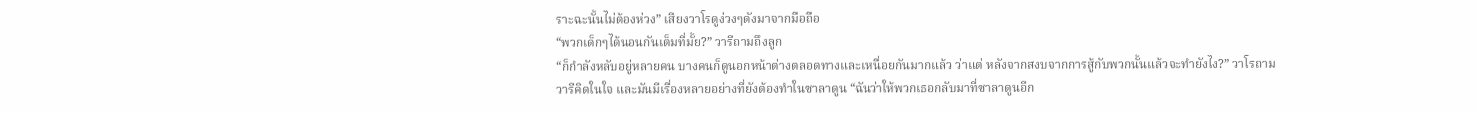ราะฉะนั้นไม่ต้องห่วง” เสียงวาโรดูง่วงๆดังมาจากมือถือ
“พวกเด็กๆได้นอนกันเต็มที่มั้ย?” วารีถามถึงลูก
“ก็กำลังหลับอยู่หลายคน บางคนก็ดูนอกหน้าต่างตลอดทางและเหนื่อยกันมากแล้ว ว่าแต่ หลังจากสงบจากการสู้กับพวกนั้นแล้วจะทำยังไง?” วาโรถาม
วารีคิดในใจ และมันมีเรื่องหลายอย่างที่ยังต้องทำในซาลาดูน “ฉันว่าให้พวกเธอกลับมาที่ซาลาดูนอีก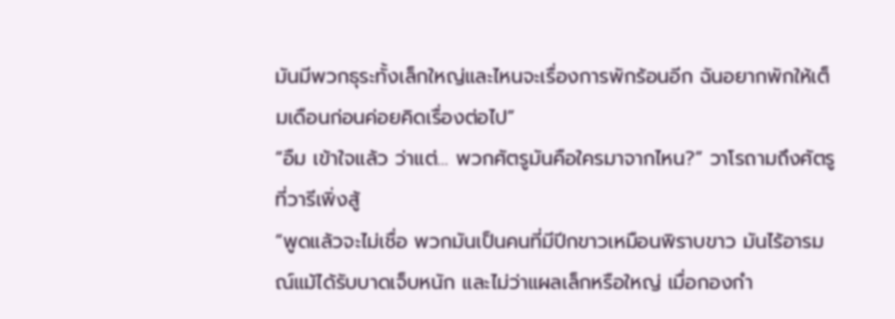มันมีพวกธุระทั้งเล็กใหญ่และไหนจะเรื่องการพักร้อนอีก ฉันอยากพักให้เต็มเดือนก่อนค่อยคิดเรื่องต่อไป”
“อืม เข้าใจแล้ว ว่าแต่… พวกศัตรูมันคือใครมาจากไหน?” วาโรถามถึงศัตรูที่วารีเพิ่งสู้
“พูดแล้วจะไม่เชื่อ พวกมันเป็นคนที่มีปีกขาวเหมือนพิราบขาว มันไร้อารมณ์แม้ได้รับบาดเจ็บหนัก และไม่ว่าแผลเล็กหรือใหญ่ เมื่อกองกำ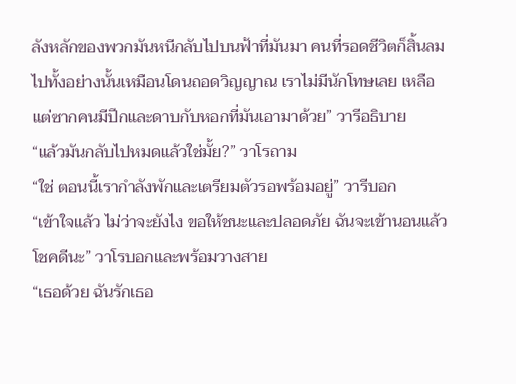ลังหลักของพวกมันหนีกลับไปบนฟ้าที่มันมา คนที่รอดชีวิตก็สิ้นลมไปทั้งอย่างนั้นเหมือนโดนถอดวิญญาณ เราไม่มีนักโทษเลย เหลือแต่ซากคนมีปีกและดาบกับหอกที่มันเอามาด้วย” วารีอธิบาย
“แล้วมันกลับไปหมดแล้วใช่มั้ย?” วาโรถาม
“ใช่ ตอนนี้เรากำลังพักและเตรียมตัวรอพร้อมอยู่” วารีบอก
“เข้าใจแล้ว ไม่ว่าจะยังไง ขอให้ชนะและปลอดภัย ฉันจะเข้านอนแล้ว โชคดีนะ” วาโรบอกและพร้อมวางสาย
“เธอด้วย ฉันรักเธอ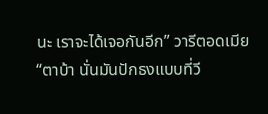นะ เราจะได้เจอกันอีก” วารีตอดเมีย
“ตาบ้า นั่นมันปักธงแบบที่วี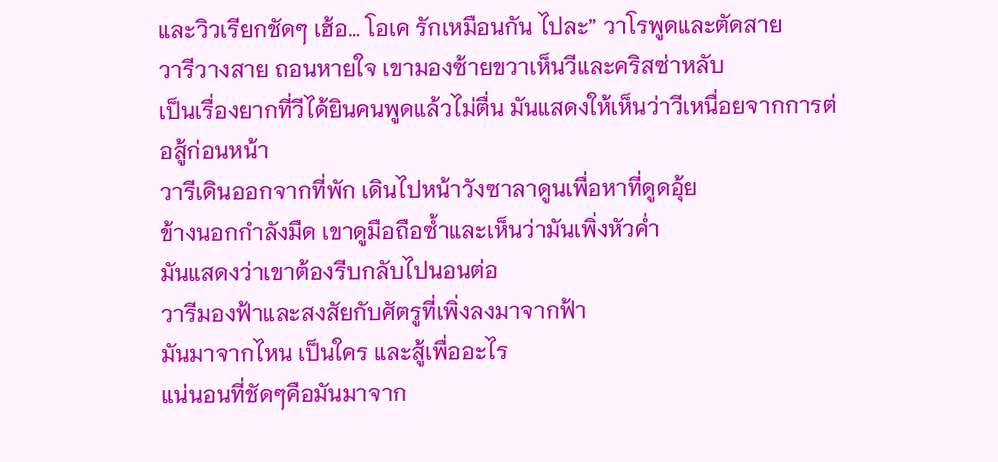และวิวเรียกชัดๆ เฮ้อ… โอเค รักเหมือนกัน ไปละ” วาโรพูดและตัดสาย
วารีวางสาย ถอนหายใจ เขามองซ้ายขวาเห็นวีและคริสซ่าหลับ
เป็นเรื่องยากที่วีได้ยินคนพูดแล้วไม่ตื่น มันแสดงให้เห็นว่าวีเหนื่อยจากการต่อสู้ก่อนหน้า
วารีเดินออกจากที่พัก เดินไปหน้าวังซาลาดูนเพื่อหาที่ดูดอุ้ย
ข้างนอกกำลังมืด เขาดูมือถือซ้ำและเห็นว่ามันเพิ่งหัวค่ำ
มันแสดงว่าเขาต้องรีบกลับไปนอนต่อ
วารีมองฟ้าและสงสัยกับศัตรูที่เพิ่งลงมาจากฟ้า
มันมาจากไหน เป็นใคร และสู้เพื่ออะไร
แน่นอนที่ชัดๆคือมันมาจาก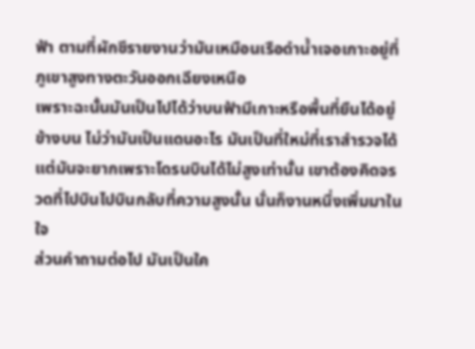ฟ้า ตามที่ผักชีรายงานว่ามันเหมือนเรือดำน้ำเจอเกาะอยู่ที่ภูเขาสูงทางตะวันออกเฉียงเหนือ
เพราะฉะนั้นมันเป็นไปได้ว่าบนฟ้ามีเกาะหรือพื้นที่ยืนได้อยู่ข้างบน ไม่ว่ามันเป็นแดนอะไร มันเป็นที่ใหม่ที่เราสำรวจได้
แต่มันจะยากเพราะโดรนบินได้ไม่สูงเท่านั้น เขาต้องคิดจรวดที่ไปบินไปบินกลับที่ความสูงนั้น นั่นก็งานหนึ่งเพิ่มมาในใจ
ส่วนคำถามต่อไป มันเป็นใค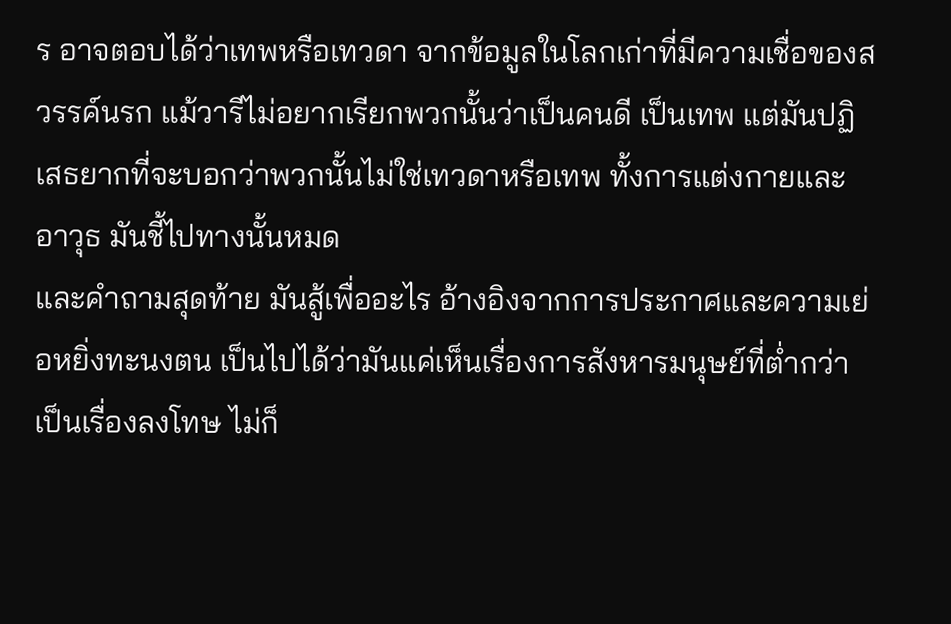ร อาจตอบได้ว่าเทพหรือเทวดา จากข้อมูลในโลกเก่าที่มีความเชื่อของสวรรค์นรก แม้วารีไม่อยากเรียกพวกนั้นว่าเป็นคนดี เป็นเทพ แต่มันปฏิเสธยากที่จะบอกว่าพวกนั้นไม่ใช่เทวดาหรือเทพ ทั้งการแต่งกายและอาวุธ มันชี้ไปทางนั้นหมด
และคำถามสุดท้าย มันสู้เพื่ออะไร อ้างอิงจากการประกาศและความเย่อหยิ่งทะนงตน เป็นไปได้ว่ามันแค่เห็นเรื่องการสังหารมนุษย์ที่ต่ำกว่าเป็นเรื่องลงโทษ ไม่ก็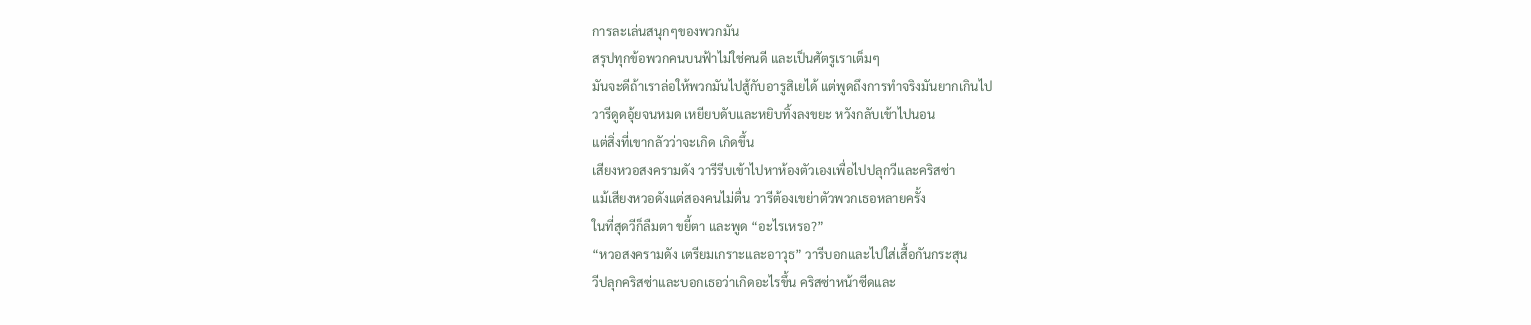การละเล่นสนุกๆของพวกมัน
สรุปทุกข้อพวกคนบนฟ้าไม่ใช่คนดี และเป็นศัตรูเราเต็มๆ
มันจะดีถ้าเราล่อให้พวกมันไปสู้กับอารูสิเยได้ แต่พูดถึงการทำจริงมันยากเกินไป
วารีดูดอุ้ยจนหมด เหยียบดับและหยิบทิ้งลงขยะ หวังกลับเข้าไปนอน
แต่สิ่งที่เขากลัวว่าจะเกิด เกิดขึ้น
เสียงหวอสงครามดัง วารีรีบเข้าไปหาห้องตัวเองเพื่อไปปลุกวีและคริสซ่า
แม้เสียงหวอดังแต่สองคนไม่ตื่น วารีต้องเขย่าตัวพวกเธอหลายครั้ง
ในที่สุดวีก็ลืมตา ขยี้ตา และพูด “อะไรเหรอ?”
“หวอสงครามดัง เตรียมเกราะและอาวุธ” วารีบอกและไปใส่เสื้อกันกระสุน
วีปลุกคริสซ่าและบอกเธอว่าเกิดอะไรขึ้น คริสซ่าหน้าซีดและ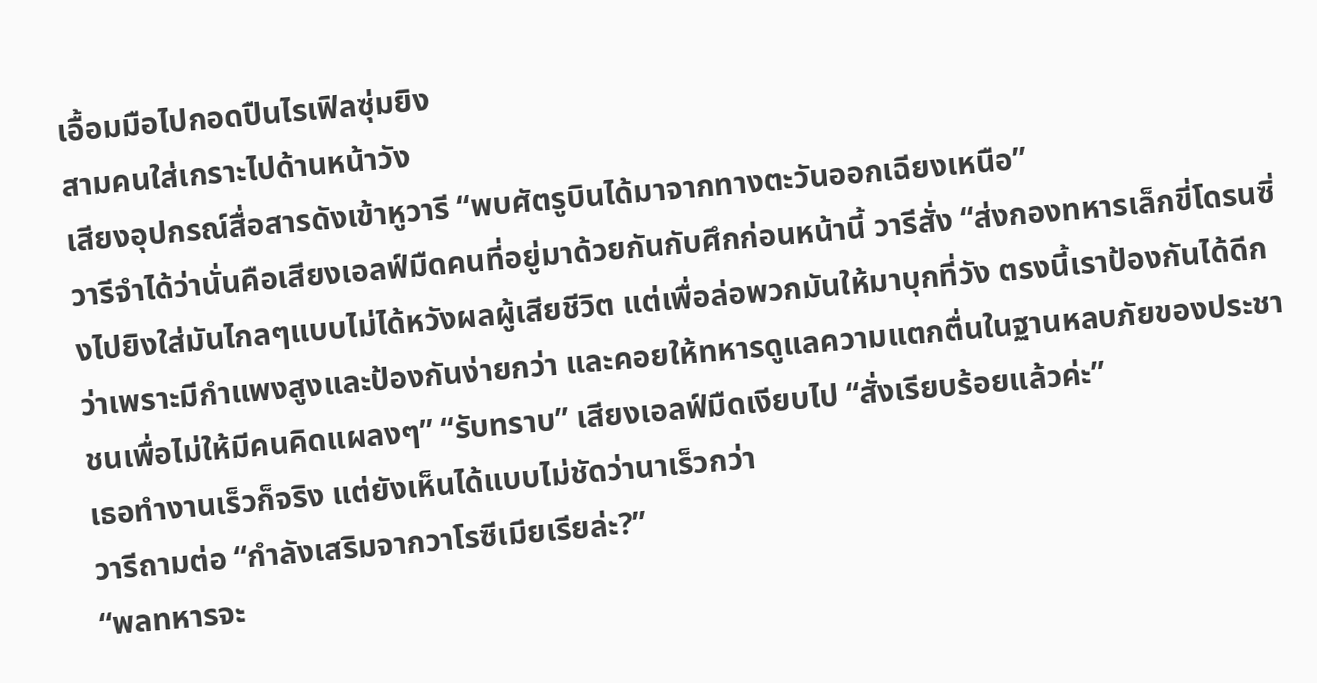เอื้อมมือไปกอดปืนไรเฟิลซุ่มยิง
สามคนใส่เกราะไปด้านหน้าวัง
เสียงอุปกรณ์สื่อสารดังเข้าหูวารี “พบศัตรูบินได้มาจากทางตะวันออกเฉียงเหนือ”
วารีจำได้ว่านั่นคือเสียงเอลฟ์มืดคนที่อยู่มาด้วยกันกับศึกก่อนหน้านี้ วารีสั่ง “ส่งกองทหารเล็กขี่โดรนซิ่งไปยิงใส่มันไกลๆแบบไม่ได้หวังผลผู้เสียชีวิต แต่เพื่อล่อพวกมันให้มาบุกที่วัง ตรงนี้เราป้องกันได้ดีกว่าเพราะมีกำแพงสูงและป้องกันง่ายกว่า และคอยให้ทหารดูแลความแตกตื่นในฐานหลบภัยของประชาชนเพื่อไม่ให้มีคนคิดแผลงๆ” “รับทราบ” เสียงเอลฟ์มืดเงียบไป “สั่งเรียบร้อยแล้วค่ะ”
เธอทำงานเร็วก็จริง แต่ยังเห็นได้แบบไม่ชัดว่านาเร็วกว่า
วารีถามต่อ “กำลังเสริมจากวาโรซีเมียเรียล่ะ?”
“พลทหารจะ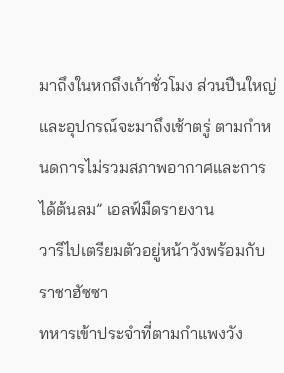มาถึงในหกถึงเก้าชั่วโมง ส่วนปืนใหญ่และอุปกรณ์จะมาถึงเช้าตรู่ ตามกำหนดการไม่รวมสภาพอากาศและการได้ต้นลม” เอลฟ์มืดรายงาน
วารีไปเตรียมตัวอยู่หน้าวังพร้อมกับราชาฮัซซา
ทหารเข้าประจำที่ตามกำแพงวัง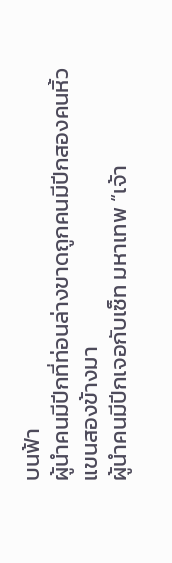บนฟ้า
ผู้นำคนมีปีกที่ท่อนล่างขาดถูกคนมีปีกสองคนหิ้วแขนสองข้างมา
ผู้นำคนมีปีกเจอกับเซ็ท มหาเทพ “เจ้า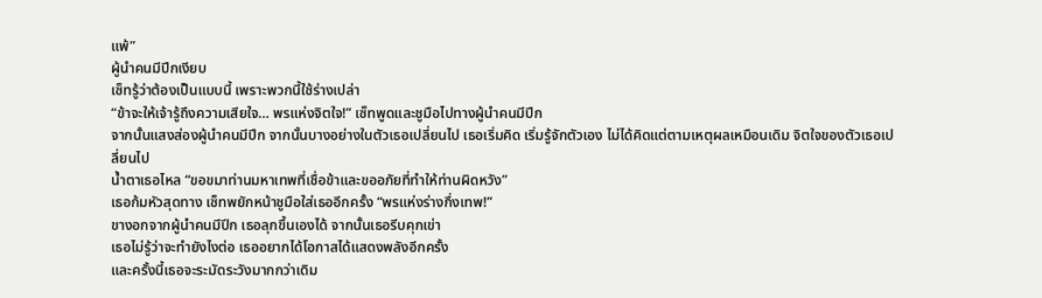แพ้”
ผู้นำคนมีปีกเงียบ
เซ็ทรู้ว่าต้องเป็นแบบนี้ เพราะพวกนี้ใช้ร่างเปล่า
“ข้าจะให้เจ้ารู้ถึงความเสียใจ… พรแห่งจิตใจ!” เซ็ทพูดและชูมือไปทางผู้นำคนมีปีก
จากนั้นแสงส่องผู้นำคนมีปีก จากนั้นบางอย่างในตัวเธอเปลี่ยนไป เธอเริ่มคิด เริ่มรู้จักตัวเอง ไม่ได้คิดแต่ตามเหตุผลเหมือนเดิม จิตใจของตัวเธอเปลี่ยนไป
น้ำตาเธอไหล “ขอขมาท่านมหาเทพที่เชื่อข้าและขออภัยที่ทำให้ท่านผิดหวัง”
เธอก้มหัวสุดทาง เซ็ทพยักหน้าชูมือใส่เธออีกครั้ง “พรแห่งร่างกึ่งเทพ!”
ขางอกจากผู้นำคนมีปีก เธอลุกขึ้นเองได้ จากนั้นเธอรีบคุกเข่า
เธอไม่รู้ว่าจะทำยังไงต่อ เธออยากได้โอกาสได้แสดงพลังอีกครั้ง
และครั้งนี้เธอจะระมัดระวังมากกว่าเดิม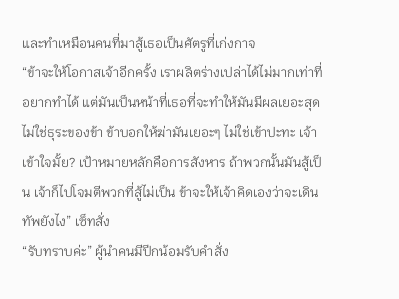และทำเหมือนคนที่มาสู้เธอเป็นศัตรูที่เก่งกาจ
“ข้าจะให้โอกาสเจ้าอีกครั้ง เราผลิตร่างเปล่าได้ไม่มากเท่าที่อยากทำได้ แต่มันเป็นหน้าที่เธอที่จะทำให้มันมีผลเยอะสุด ไม่ใช่ธุระของข้า ข้าบอกให้ฆ่ามันเยอะๆ ไม่ใช่เข้าปะทะ เจ้าเข้าใจมั้ย? เป้าหมายหลักคือการสังหาร ถ้าพวกนั้นมันสู้เป็น เจ้าก็ไปโจมตีพวกที่สู้ไม่เป็น ข้าจะให้เจ้าคิดเองว่าจะเดินทัพยังไง” เซ็ทสั่ง
“รับทราบค่ะ” ผู้นำคนมีปีกน้อมรับคำสั่ง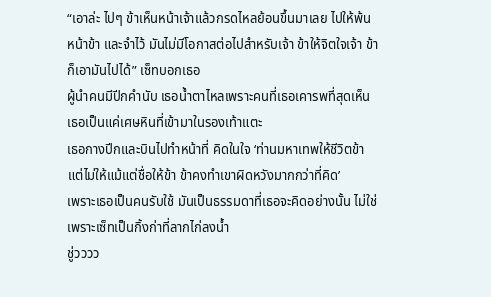“เอาล่ะ ไปๆ ข้าเห็นหน้าเจ้าแล้วกรดไหลย้อนขึ้นมาเลย ไปให้พ้นหน้าข้า และจำไว้ มันไม่มีโอกาสต่อไปสำหรับเจ้า ข้าให้จิตใจเจ้า ข้าก็เอามันไปได้” เซ็ทบอกเธอ
ผู้นำคนมีปีกคำนับ เธอน้ำตาไหลเพราะคนที่เธอเคารพที่สุดเห็นเธอเป็นแค่เศษหินที่เข้ามาในรองเท้าแตะ
เธอกางปีกและบินไปทำหน้าที่ คิดในใจ ‘ท่านมหาเทพให้ชีวิตข้า แต่ไม่ให้แม้แต่ชื่อให้ข้า ข้าคงทำเขาผิดหวังมากกว่าที่คิด’
เพราะเธอเป็นคนรับใช้ มันเป็นธรรมดาที่เธอจะคิดอย่างนั้น ไม่ใช่เพราะเซ็ทเป็นกิ้งก่าที่ลากไก่ลงน้ำ
ชู่วววว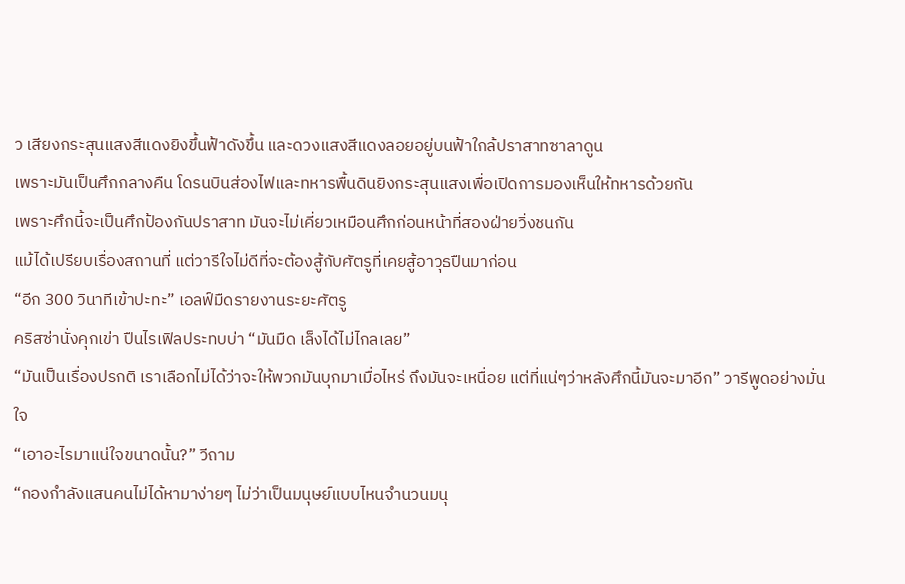ว เสียงกระสุนแสงสีแดงยิงขึ้นฟ้าดังขึ้น และดวงแสงสีแดงลอยอยู่บนฟ้าใกล้ปราสาทซาลาดูน
เพราะมันเป็นศึกกลางคืน โดรนบินส่องไฟและทหารพื้นดินยิงกระสุนแสงเพื่อเปิดการมองเห็นให้ทหารด้วยกัน
เพราะศึกนี้จะเป็นศึกป้องกันปราสาท มันจะไม่เคี่ยวเหมือนศึกก่อนหน้าที่สองฝ่ายวิ่งชนกัน
แม้ได้เปรียบเรื่องสถานที่ แต่วารีใจไม่ดีที่จะต้องสู้กับศัตรูที่เคยสู้อาวุธปืนมาก่อน
“อีก 300 วินาทีเข้าปะทะ” เอลฟ์มืดรายงานระยะศัตรู
คริสซ่านั่งคุกเข่า ปืนไรเฟิลประทบบ่า “มันมืด เล็งได้ไม่ไกลเลย”
“มันเป็นเรื่องปรกติ เราเลือกไม่ได้ว่าจะให้พวกมันบุกมาเมื่อไหร่ ถึงมันจะเหนื่อย แต่ที่แน่ๆว่าหลังศึกนี้มันจะมาอีก” วารีพูดอย่างมั่นใจ
“เอาอะไรมาแน่ใจขนาดนั้น?” วีถาม
“กองกำลังแสนคนไม่ได้หามาง่ายๆ ไม่ว่าเป็นมนุษย์แบบไหนจำนวนมนุ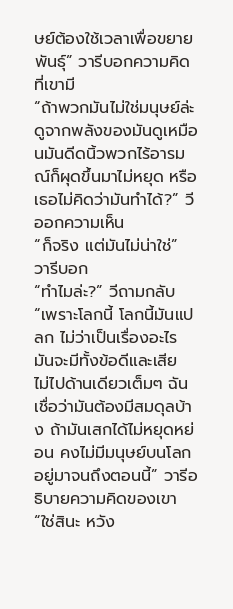ษย์ต้องใช้เวลาเพื่อขยายพันธุ์” วารีบอกความคิดที่เขามี
“ถ้าพวกมันไม่ใช่มนุษย์ล่ะ ดูจากพลังของมันดูเหมือนมันดีดนิ้วพวกไร้อารมณ์ก็ผุดขึ้นมาไม่หยุด หรือเธอไม่คิดว่ามันทำได้?” วีออกความเห็น
“ก็จริง แต่มันไม่น่าใช่” วารีบอก
“ทำไมล่ะ?” วีถามกลับ
“เพราะโลกนี้ โลกนี้มันแปลก ไม่ว่าเป็นเรื่องอะไร มันจะมีทั้งข้อดีและเสีย ไม่ไปด้านเดียวเต็มๆ ฉันเชื่อว่ามันต้องมีสมดุลบ้าง ถ้ามันเสกได้ไม่หยุดหย่อน คงไม่มีมนุษย์บนโลกอยู่มาจนถึงตอนนี้” วารีอธิบายความคิดของเขา
“ใช่สินะ หวัง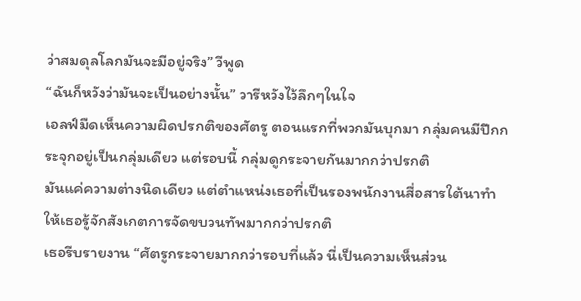ว่าสมดุลโลกมันจะมีอยู่จริง” วีพูด
“ฉันก็หวังว่ามันจะเป็นอย่างนั้น” วารีหวังไว้ลึกๆในใจ
เอลฟ์มืดเห็นความผิดปรกติของศัตรู ตอนแรกที่พวกมันบุกมา กลุ่มคนมีปีกกระจุกอยู่เป็นกลุ่มเดียว แต่รอบนี้ กลุ่มดูกระจายกันมากกว่าปรกติ
มันแค่ความต่างนิดเดียว แต่ตำแหน่งเธอที่เป็นรองพนักงานสื่อสารใต้นาทำให้เธอรู้จักสังเกตการจัดขบวนทัพมากกว่าปรกติ
เธอรีบรายงาน “ศัตรูกระจายมากกว่ารอบที่แล้ว นี่เป็นความเห็นส่วน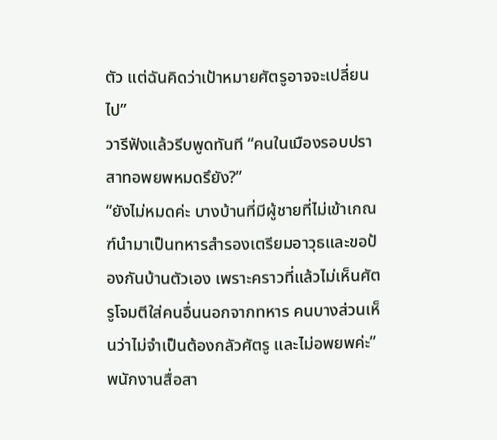ตัว แต่ฉันคิดว่าเป้าหมายศัตรูอาจจะเปลี่ยนไป”
วารีฟังแล้วรีบพูดทันที “คนในเมืองรอบปราสาทอพยพหมดรึยัง?”
“ยังไม่หมดค่ะ บางบ้านที่มีผู้ชายที่ไม่เข้าเกณฑ์นำมาเป็นทหารสำรองเตรียมอาวุธและขอป้องกันบ้านตัวเอง เพราะคราวที่แล้วไม่เห็นศัตรูโจมตีใส่คนอื่นนอกจากทหาร คนบางส่วนเห็นว่าไม่จำเป็นต้องกลัวศัตรู และไม่อพยพค่ะ” พนักงานสื่อสา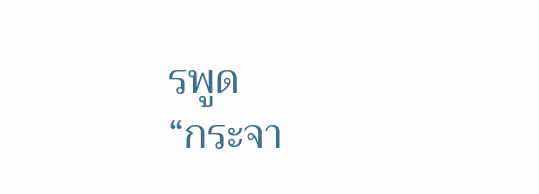รพูด
“กระจา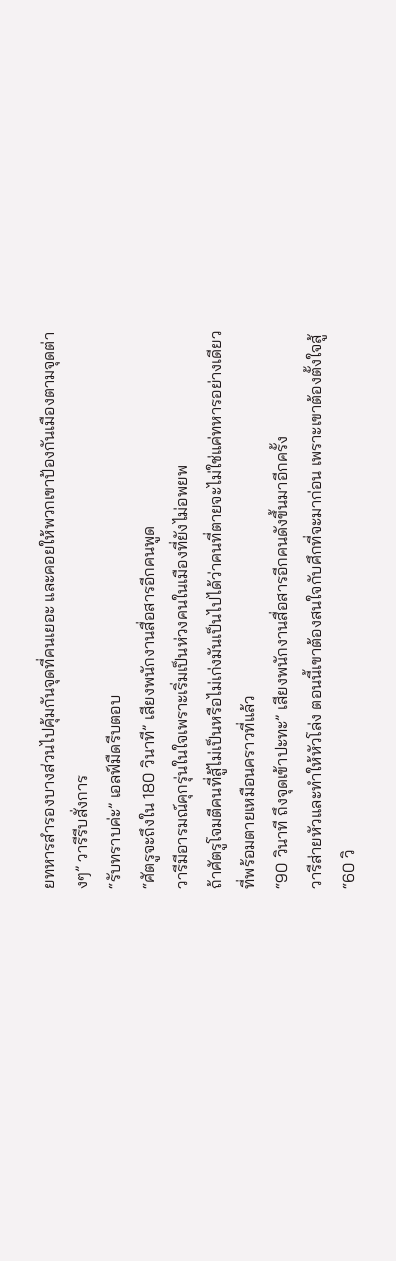ยทหารสำรองบางส่วนไปคุ้มกันจุดที่คนเยอะ และคอยให้พวกเขาป้องกันเมืองตามจุดต่างๆ” วารีรีบสั่งการ
“รับทราบค่ะ” เอลฟ์มืดรีบตอบ
“ศัตรูจะถึงใน 180 วินาที” เสียงพนักงานสื่อสารอีกคนพูด
วารีมีอารมณ์คุกรุ่นในใจเพราะเริ่มเป็นห่วงคนในเมืองที่ยังไม่อพยพ
ถ้าศัตรูโจมตีคนที่สู้ไม่เป็นหรือไม่เก่งมันเป็นไปได้ว่าคนที่ตายจะไม่ใช่แค่ทหารอย่างเดียวที่พร้อมตายเหมือนคราวที่แล้ว
“90 วินาที ถึงจุดเข้าปะทะ” เสียงพนักงานสื่อสารอีกคนดังขึ้นมาอีกครั้ง
วารีส่ายหัวและทำให้หัวโล่ง ตอนนี้เขาต้องสนใจกับศึกที่จะมาก่อน เพราะเขาต้องตั้งใจสู้
“60 วิ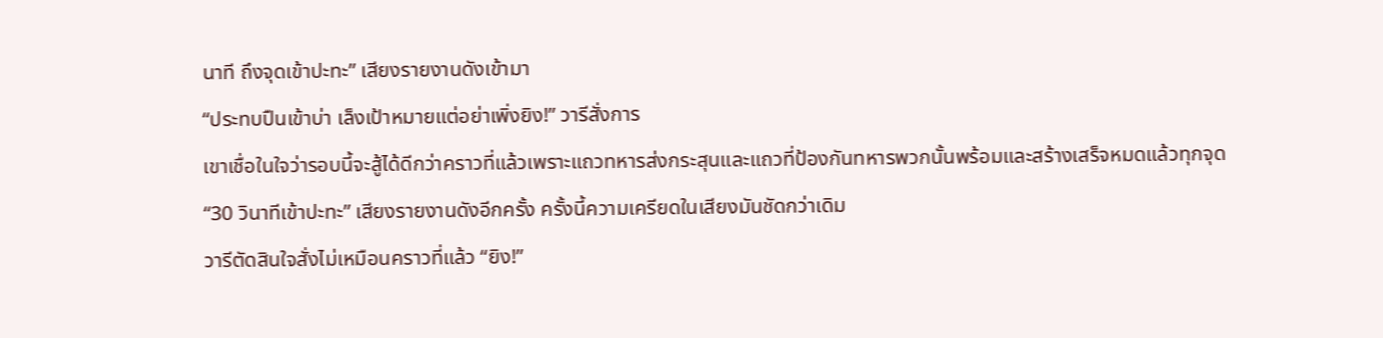นาที ถึงจุดเข้าปะทะ” เสียงรายงานดังเข้ามา
“ประทบปืนเข้าบ่า เล็งเป้าหมายแต่อย่าเพิ่งยิง!” วารีสั่งการ
เขาเชื่อในใจว่ารอบนี้จะสู้ได้ดีกว่าคราวที่แล้วเพราะแถวทหารส่งกระสุนและแถวที่ป้องกันทหารพวกนั้นพร้อมและสร้างเสร็จหมดแล้วทุกจุด
“30 วินาทีเข้าปะทะ” เสียงรายงานดังอีกครั้ง ครั้งนี้ความเครียดในเสียงมันชัดกว่าเดิม
วารีตัดสินใจสั่งไม่เหมือนคราวที่แล้ว “ยิง!”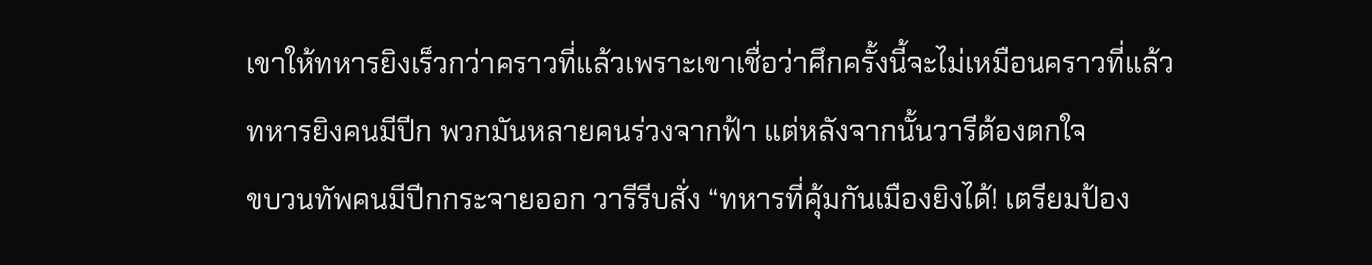เขาให้ทหารยิงเร็วกว่าคราวที่แล้วเพราะเขาเชื่อว่าศึกครั้งนี้จะไม่เหมือนคราวที่แล้ว
ทหารยิงคนมีปีก พวกมันหลายคนร่วงจากฟ้า แต่หลังจากนั้นวารีต้องตกใจ
ขบวนทัพคนมีปีกกระจายออก วารีรีบสั่ง “ทหารที่คุ้มกันเมืองยิงได้! เตรียมป้อง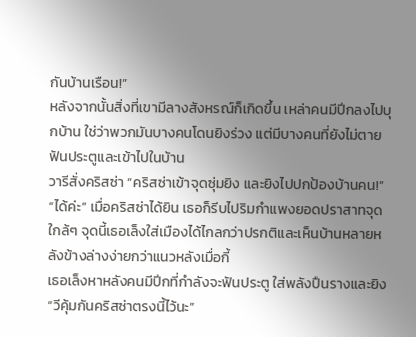กันบ้านเรือน!”
หลังจากนั้นสิ่งที่เขามีลางสังหรณ์ก็เกิดขึ้น เหล่าคนมีปีกลงไปบุกบ้าน ใช่ว่าพวกมันบางคนโดนยิงร่วง แต่มีบางคนที่ยังไม่ตายฟันประตูและเข้าไปในบ้าน
วารีสั่งคริสซ่า “คริสซ่าเข้าจุดซุ่มยิง และยิงไปปกป้องบ้านคน!”
“ได้ค่ะ” เมื่อคริสซ่าได้ยิน เธอก็รีบไปริมกำแพงยอดปราสาทจุดใกล้ๆ จุดนี้เธอเล็งใส่เมืองได้ไกลกว่าปรกติและเห็นบ้านหลายหลังข้างล่างง่ายกว่าแนวหลังเมื่อกี้
เธอเล็งหาหลังคนมีปีกที่กำลังจะฟันประตู ใส่พลังปืนรางและยิง
“วีคุ้มกันคริสซ่าตรงนี้ไว้นะ”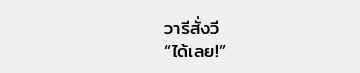วารีสั่งวี
“ได้เลย!”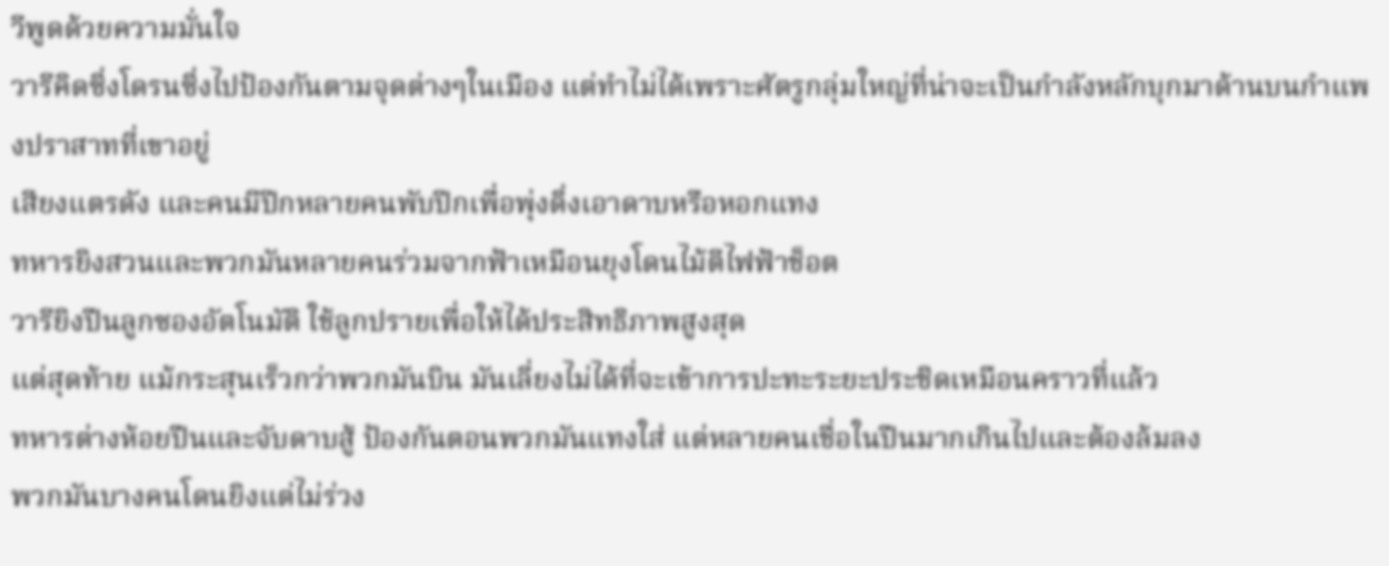วีพูดด้วยความมั่นใจ
วารีคิดซิ่งโดรนซิ่งไปป้องกันตามจุดต่างๆในเมือง แต่ทำไม่ได้เพราะศัตรูกลุ่มใหญ่ที่น่าจะเป็นกำลังหลักบุกมาด้านบนกำแพงปราสาทที่เขาอยู่
เสียงแตรดัง และคนมีปีกหลายคนพับปีกเพื่อพุ่งดิ่งเอาดาบหรือหอกแทง
ทหารยิงสวนและพวกมันหลายคนร่วมจากฟ้าเหมือนยุงโดนไม้ตีไฟฟ้าช็อต
วารียิงปืนลูกซองอัตโนมัติ ใช้ลูกปรายเพื่อให้ได้ประสิทธิภาพสูงสุด
แต่สุดท้าย แม้กระสุนเร็วกว่าพวกมันบิน มันเลี่ยงไม่ได้ที่จะเข้าการปะทะระยะประชิดเหมือนคราวที่แล้ว
ทหารต่างห้อยปืนและจับดาบสู้ ป้องกันตอนพวกมันแทงใส่ แต่หลายคนเชื่อในปืนมากเกินไปและต้องล้มลง
พวกมันบางคนโดนยิงแต่ไม่ร่วง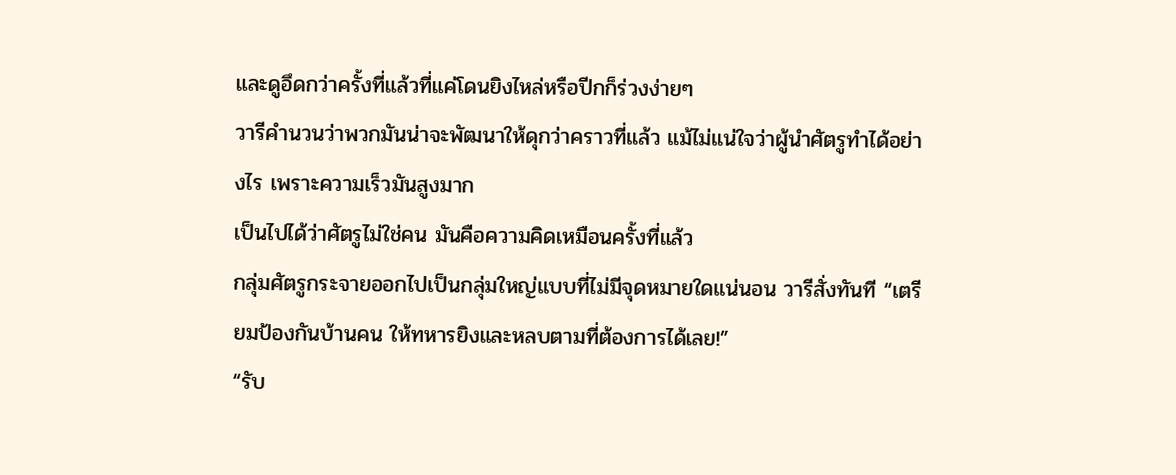และดูอึดกว่าครั้งที่แล้วที่แค่โดนยิงไหล่หรือปีกก็ร่วงง่ายๆ
วารีคำนวนว่าพวกมันน่าจะพัฒนาให้ดุกว่าคราวที่แล้ว แม้ไม่แน่ใจว่าผู้นำศัตรูทำได้อย่างไร เพราะความเร็วมันสูงมาก
เป็นไปได้ว่าศัตรูไม่ใช่คน มันคือความคิดเหมือนครั้งที่แล้ว
กลุ่มศัตรูกระจายออกไปเป็นกลุ่มใหญ่แบบที่ไม่มีจุดหมายใดแน่นอน วารีสั่งทันที “เตรียมป้องกันบ้านคน ให้ทหารยิงและหลบตามที่ต้องการได้เลย!”
“รับ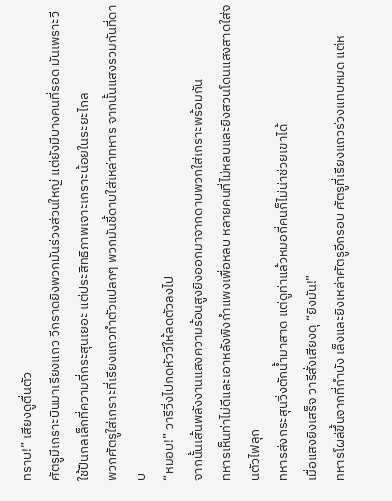ทราบ!” เสียงดูตื่นตัว
ศัตรูมีเกราะบินมาเรียงแถว วีกราดยิงพวกมันร่วงส่วนใหญ่ แต่ยังมีบางคนที่รอด มันเพราะวีใช้ปืนกลเล็กที่ความถี่กระสุนเยอะ แต่ประสิทธิภาพเจาะเกราะน้อยในระยะไกล
พวกศัตรูใส่เกราะที่เรียงแถวทำตัวแปลกๆ พวกมันชี้ดาบใส่เหล่าทหาร จากนั้นแสงรวมกันที่ดาบ
“หมอบ!” วารีวิ่งไปกดหัววีให้ลดตัวลงไป
จากนั้นเส้นพลังงานแสงความร้อนสูงยิงออกมาจากดาบพวกใส่เกราะพร้อมกัน
ทหารเห็นท่าไม่ดีและเอาหลังพิงกำแพงเพื่อหลบ หลายคนที่ไม่หลบและยิงสวนโดนแสงสาดใส่จนตัวไฟลุก
ทหารส่งกระสุนวิ่งตักน้ำมาสาด แต่ดูท่าแล้วหมอกี่คนก็ไม่น่าช่วยเขาได้
เมื่อแสงยิงเสร็จ วารีสั่งเสียงดุ “ยิงมัน!”
ทหารโผล่ขึ้นจากที่กำบัง เล็งและยิงเหล่าศัตรูอีกรอบ ศัตรูที่เรียงแถวร่วงแทบหมด แต่ห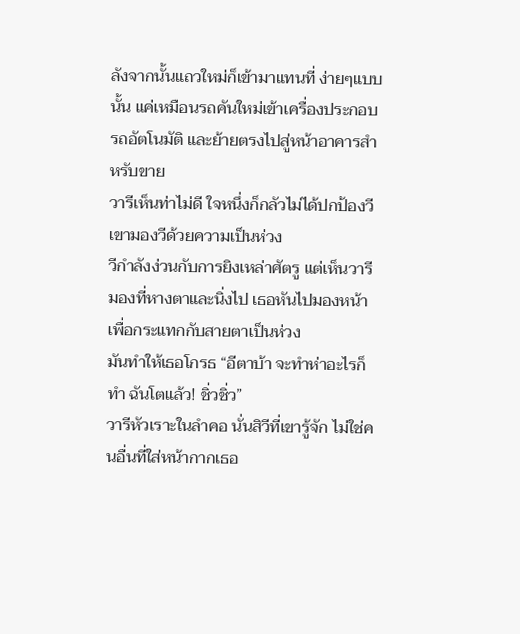ลังจากนั้นแถวใหม่ก็เข้ามาแทนที่ ง่ายๆแบบนั้น แค่เหมือนรถคันใหม่เข้าเครื่องประกอบรถอัตโนมัติ และย้ายตรงไปสู่หน้าอาคารสำหรับขาย
วารีเห็นท่าไม่ดี ใจหนึ่งก็กลัวไม่ได้ปกป้องวี เขามองวีด้วยความเป็นห่วง
วีกำลังง่วนกับการยิงเหล่าศัตรู แต่เห็นวารีมองที่หางตาและนิ่งไป เธอหันไปมองหน้าเพื่อกระแทกกับสายตาเป็นห่วง
มันทำให้เธอโกรธ “อีตาบ้า จะทำห่าอะไรก็ทำ ฉันโตแล้ว! ชิ่วชิ่ว”
วารีหัวเราะในลำคอ นั่นสิวีที่เขารู้จัก ไม่ใช่คนอื่นที่ใส่หน้ากากเธอ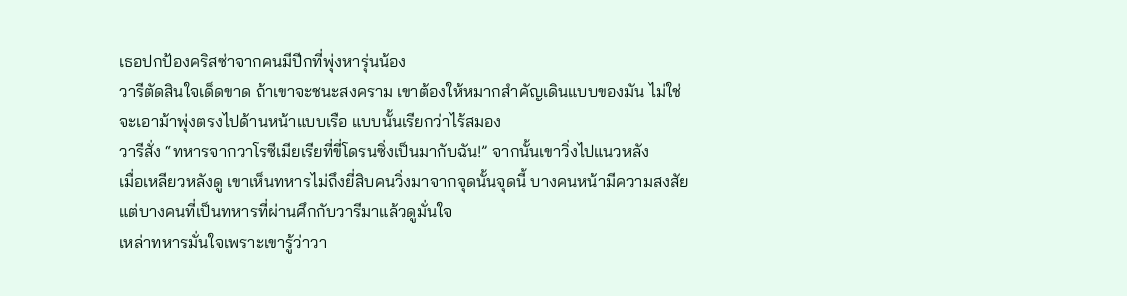เธอปกป้องคริสซ่าจากคนมีปีกที่พุ่งหารุ่นน้อง
วารีตัดสินใจเด็ดขาด ถ้าเขาจะชนะสงคราม เขาต้องให้หมากสำคัญเดินแบบของมัน ไม่ใช่จะเอาม้าพุ่งตรงไปด้านหน้าแบบเรือ แบบนั้นเรียกว่าไร้สมอง
วารีสั่ง “ทหารจากวาโรซีเมียเรียที่ขี่โดรนซิ่งเป็นมากับฉัน!” จากนั้นเขาวิ่งไปแนวหลัง
เมื่อเหลียวหลังดู เขาเห็นทหารไม่ถึงยี่สิบคนวิ่งมาจากจุดนั้นจุดนี้ บางคนหน้ามีความสงสัย แต่บางคนที่เป็นทหารที่ผ่านศึกกับวารีมาแล้วดูมั่นใจ
เหล่าทหารมั่นใจเพราะเขารู้ว่าวา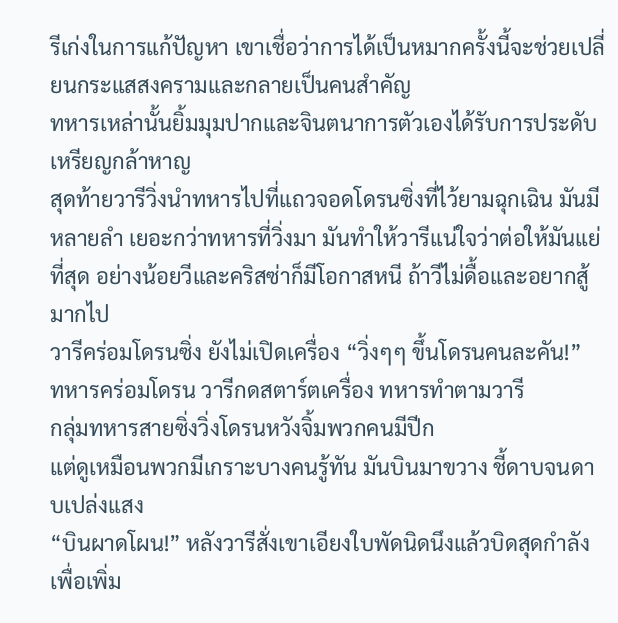รีเก่งในการแก้ปัญหา เขาเชื่อว่าการได้เป็นหมากครั้งนี้จะช่วยเปลี่ยนกระแสสงครามและกลายเป็นคนสำคัญ
ทหารเหล่านั้นยิ้มมุมปากและจินตนาการตัวเองได้รับการประดับเหรียญกล้าหาญ
สุดท้ายวารีวิ่งนำทหารไปที่แถวจอดโดรนซิ่งที่ไว้ยามฉุกเฉิน มันมีหลายลำ เยอะกว่าทหารที่วิ่งมา มันทำให้วารีแน่ใจว่าต่อให้มันแย่ที่สุด อย่างน้อยวีและคริสซ่าก็มีโอกาสหนี ถ้าวีไม่ดื้อและอยากสู้มากไป
วารีคร่อมโดรนซิ่ง ยังไม่เปิดเครื่อง “วิ่งๆๆ ขึ้นโดรนคนละคัน!”
ทหารคร่อมโดรน วารีกดสตาร์ตเครื่อง ทหารทำตามวารี
กลุ่มทหารสายซิ่งวิ่งโดรนหวังจิ้มพวกคนมีปีก
แต่ดูเหมือนพวกมีเกราะบางคนรู้ทัน มันบินมาขวาง ชี้ดาบจนดาบเปล่งแสง
“บินผาดโผน!” หลังวารีสั่งเขาเอียงใบพัดนิดนึงแล้วบิดสุดกำลังเพื่อเพิ่ม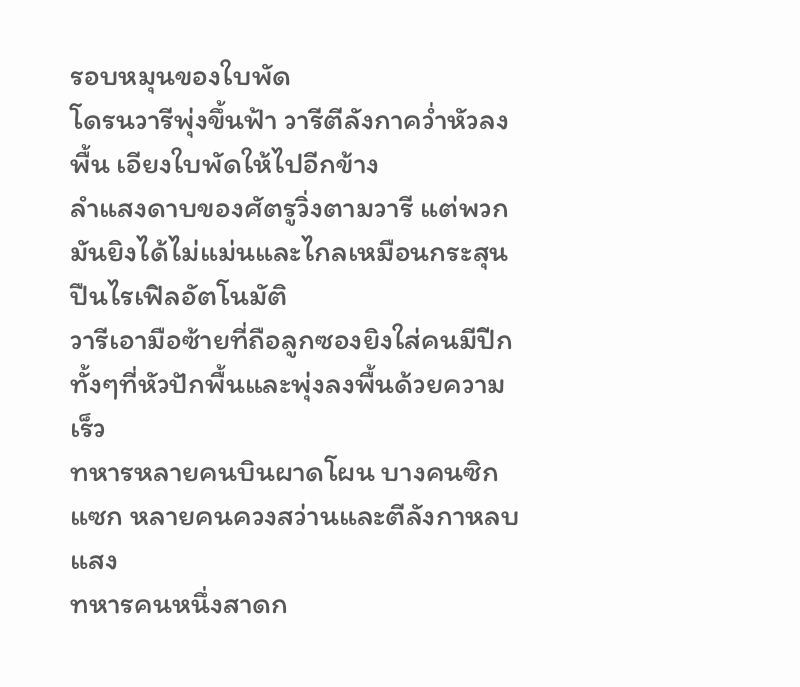รอบหมุนของใบพัด
โดรนวารีพุ่งขึ้นฟ้า วารีตีลังกาคว่ำหัวลงพื้น เอียงใบพัดให้ไปอีกข้าง
ลำแสงดาบของศัตรูวิ่งตามวารี แต่พวกมันยิงได้ไม่แม่นและไกลเหมือนกระสุนปืนไรเฟิลอัตโนมัติ
วารีเอามือซ้ายที่ถือลูกซองยิงใส่คนมีปีกทั้งๆที่หัวปักพื้นและพุ่งลงพื้นด้วยความเร็ว
ทหารหลายคนบินผาดโผน บางคนซิกแซก หลายคนควงสว่านและตีลังกาหลบแสง
ทหารคนหนึ่งสาดก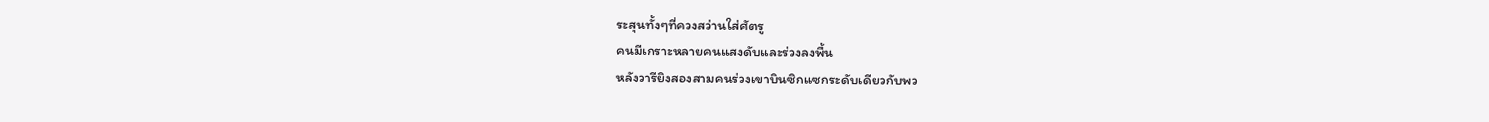ระสุนทั้งๆที่ควงสว่านใส่ศัตรู
คนมีเกราะหลายคนแสงดับและร่วงลงพื้น
หลังวารียิงสองสามคนร่วงเขาบินซิกแซกระดับเดียวกับพว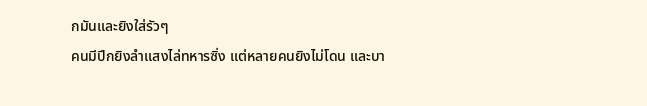กมันและยิงใส่รัวๆ
คนมีปีกยิงลำแสงไล่ทหารซิ่ง แต่หลายคนยิงไม่โดน และบา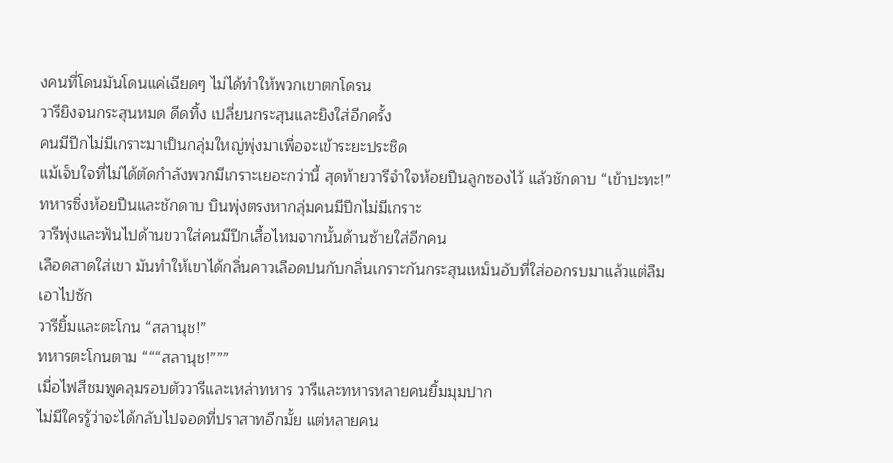งคนที่โดนมันโดนแค่เฉียดๆ ไม่ได้ทำให้พวกเขาตกโดรน
วารียิงจนกระสุนหมด ดีดทิ้ง เปลี่ยนกระสุนและยิงใส่อีกครั้ง
คนมีปีกไม่มีเกราะมาเป็นกลุ่มใหญ่พุ่งมาเพื่อจะเข้าระยะประชิด
แม้เจ็บใจที่ไม่ได้ตัดกำลังพวกมีเกราะเยอะกว่านี้ สุดท้ายวารีจำใจห้อยปืนลูกซองไว้ แล้วชักดาบ “เข้าปะทะ!”
ทหารซิ่งห้อยปืนและชักดาบ บินพุ่งตรงหากลุ่มคนมีปีกไม่มีเกราะ
วารีพุ่งและฟันไปด้านขวาใส่คนมีปีกเสื้อไหมจากนั้นด้านซ้ายใส่อีกคน
เลือดสาดใส่เขา มันทำให้เขาได้กลิ่นคาวเลือดปนกับกลิ่นเกราะกันกระสุนเหม็นอับที่ใส่ออกรบมาแล้วแต่ลืมเอาไปซัก
วารียิ้มและตะโกน “สลานุช!”
ทหารตะโกนตาม “““สลานุช!”””
เมื่อไฟสีชมพูคลุมรอบตัววารีและเหล่าทหาร วารีและทหารหลายคนยิ้มมุมปาก
ไม่มีใครรู้ว่าจะได้กลับไปจอดที่ปราสาทอีกมั้ย แต่หลายคน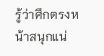รู้ว่าศึกตรงหน้าสนุกแน่